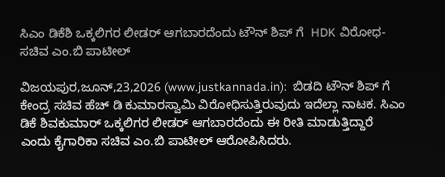ಸಿಎಂ ಡಿಕೆಶಿ ಒಕ್ಕಲಿಗರ ಲೀಡರ್ ಆಗಬಾರದೆಂದು ಟೌನ್ ಶಿಪ್ ಗೆ  HDK ವಿರೋಧ- ಸಚಿವ ಎಂ.ಬಿ ಪಾಟೀಲ್

ವಿಜಯಪುರ,ಜೂನ್,23,2026 (www.justkannada.in):  ಬಿಡದಿ ಟೌನ್ ಶಿಪ್ ಗೆ ಕೇಂದ್ರ ಸಚಿವ ಹೆಚ್ ಡಿ ಕುಮಾರಸ್ವಾಮಿ ವಿರೋಧಿಸುತ್ತಿರುವುದು ಇದೆಲ್ಲಾ ನಾಟಕ. ಸಿಎಂ ಡಿಕೆ ಶಿವಕುಮಾರ್ ಒಕ್ಕಲಿಗರ ಲೀಡರ್ ಆಗಬಾರದೆಂದು ಈ ರೀತಿ ಮಾಡುತ್ತಿದ್ದಾರೆ ಎಂದು ಕೈಗಾರಿಕಾ ಸಚಿವ ಎಂ.ಬಿ ಪಾಟೀಲ್ ಆರೋಪಿಸಿದರು.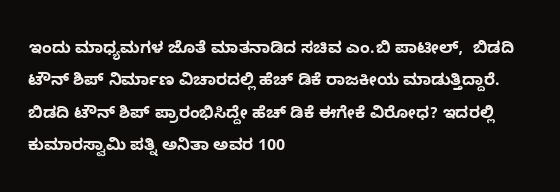ಇಂದು ಮಾಧ್ಯಮಗಳ ಜೊತೆ ಮಾತನಾಡಿದ ಸಚಿವ ಎಂ.ಬಿ ಪಾಟೀಲ್,  ಬಿಡದಿ ಟೌನ್ ಶಿಪ್ ನಿರ್ಮಾಣ ವಿಚಾರದಲ್ಲಿ ಹೆಚ್ ಡಿಕೆ ರಾಜಕೀಯ ಮಾಡುತ್ತಿದ್ದಾರೆ. ಬಿಡದಿ ಟೌನ್ ಶಿಪ್ ಪ್ರಾರಂಭಿಸಿದ್ದೇ ಹೆಚ್ ಡಿಕೆ ಈಗೇಕೆ ವಿರೋಧ? ಇದರಲ್ಲಿ ಕುಮಾರಸ್ವಾಮಿ ಪತ್ನಿ ಅನಿತಾ ಅವರ 100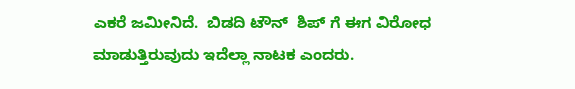ಎಕರೆ ಜಮೀನಿದೆ.  ಬಿಡದಿ ಟೌನ್  ಶಿಪ್ ಗೆ ಈಗ ವಿರೋಧ ಮಾಡುತ್ತಿರುವುದು ಇದೆಲ್ಲಾ ನಾಟಕ ಎಂದರು.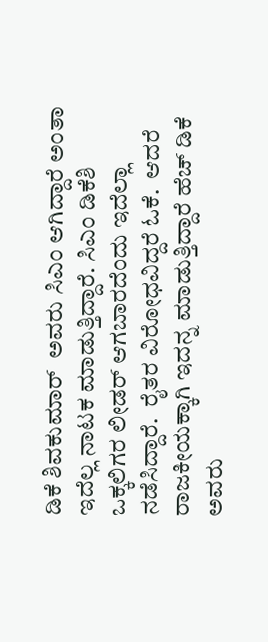ಡಿಕೆ ಶಿವಕುಮಾರ್  ಅವರು ಸಿಎಂ ಆಗಿದ್ದಾರೆ ಅಂತಾ ಇದೆಲ್ಲ ನಾಟಕ ಮಾಡುತ್ತಿದ್ದಾರೆ. ಸಿಎಂ ಡಿಕೆಶಿ ಒಕ್ಕಲಿಗರ ಲೀಡರ್ ಆಗಬಾರದೆಂದು ಇದೆಲ್ಲಾ ನಡೆಸಿದ್ದಾರೆ.  ರೈತರ ವಿರೋಧವಿದ್ದರೆ ಓಕೆ.  ಆದರೆ ರಾಜಕೀಯಕ್ಕಾಗಿ ಇದನ್ನ ಮಾಡುತ್ತಿದ್ದಾರೆ ಹೆಚ್ ಡಿಕೆ ಅವರು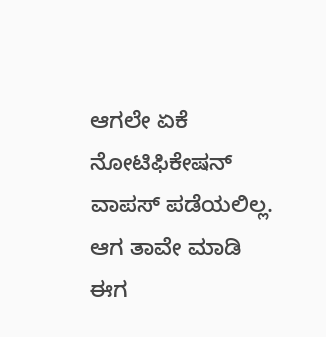ಆಗಲೇ ಏಕೆ ನೋಟಿಫಿಕೇಷನ್ ವಾಪಸ್ ಪಡೆಯಲಿಲ್ಲ.  ಆಗ ತಾವೇ ಮಾಡಿ ಈಗ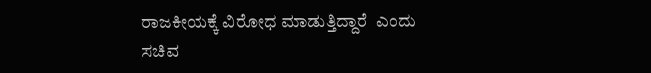ರಾಜಕೀಯಕ್ಕೆ ವಿರೋಧ ಮಾಡುತ್ತಿದ್ದಾರೆ  ಎಂದು ಸಚಿವ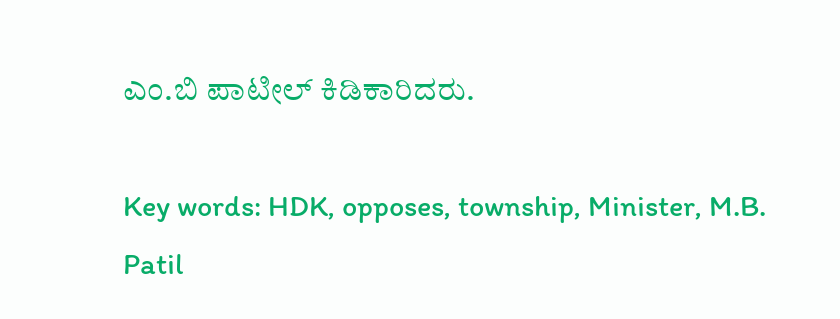ಎಂ.ಬಿ ಪಾಟೀಲ್ ಕಿಡಿಕಾರಿದರು.

Key words: HDK, opposes, township, Minister, M.B. Patil